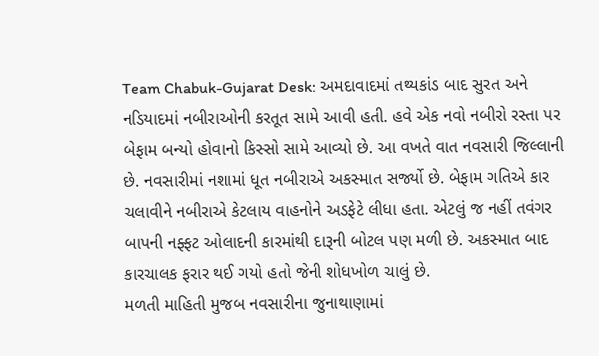Team Chabuk-Gujarat Desk: અમદાવાદમાં તથ્યકાંડ બાદ સુરત અને નડિયાદમાં નબીરાઓની કરતૂત સામે આવી હતી. હવે એક નવો નબીરો રસ્તા પર બેફામ બન્યો હોવાનો કિસ્સો સામે આવ્યો છે. આ વખતે વાત નવસારી જિલ્લાની છે. નવસારીમાં નશામાં ધૂત નબીરાએ અકસ્માત સર્જ્યો છે. બેફામ ગતિએ કાર ચલાવીને નબીરાએ કેટલાય વાહનોને અડફેટે લીધા હતા. એટલું જ નહીં તવંગર બાપની નફ્ફટ ઓલાદની કારમાંથી દારૂની બોટલ પણ મળી છે. અકસ્માત બાદ કારચાલક ફરાર થઈ ગયો હતો જેની શોધખોળ ચાલું છે.
મળતી માહિતી મુજબ નવસારીના જુનાથાણામાં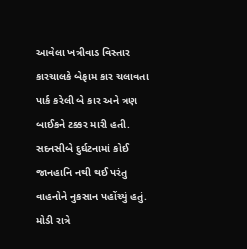આવેલા ખત્રીવાડ વિસ્તાર કારચાલકે બેફામ કાર ચલાવતા પાર્ક કરેલી બે કાર અને ત્રણ બાઈકને ટક્કર મારી હતી. સદનસીબે દુર્ઘટનામાં કોઈ જાનહાનિ નથી થઈ પરંતુ વાહનોને નુકસાન પહોંચ્યું હતું. મોડી રાત્રે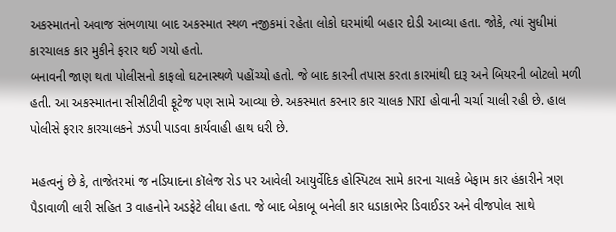અકસ્માતનો અવાજ સંભળાયા બાદ અકસ્માત સ્થળ નજીકમાં રહેતા લોકો ઘરમાંથી બહાર દોડી આવ્યા હતા. જોકે, ત્યાં સુધીમાં કારચાલક કાર મુકીને ફરાર થઈ ગયો હતો.
બનાવની જાણ થતા પોલીસનો કાફલો ઘટનાસ્થળે પહોંચ્યો હતો. જે બાદ કારની તપાસ કરતા કારમાંથી દારૂ અને બિયરની બોટલો મળી હતી. આ અકસ્માતના સીસીટીવી ફૂટેજ પણ સામે આવ્યા છે. અકસ્માત કરનાર કાર ચાલક NRI હોવાની ચર્ચા ચાલી રહી છે. હાલ પોલીસે ફરાર કારચાલકને ઝડપી પાડવા કાર્યવાહી હાથ ધરી છે.

મહત્વનું છે કે, તાજેતરમાં જ નડિયાદના કૉલેજ રોડ પર આવેલી આયુર્વેદિક હોસ્પિટલ સામે કારના ચાલકે બેફામ કાર હંકારીને ત્રણ પૈડાવાળી લારી સહિત 3 વાહનોને અડફેટે લીધા હતા. જે બાદ બેકાબૂ બનેલી કાર ધડાકાભેર ડિવાઈડર અને વીજપોલ સાથે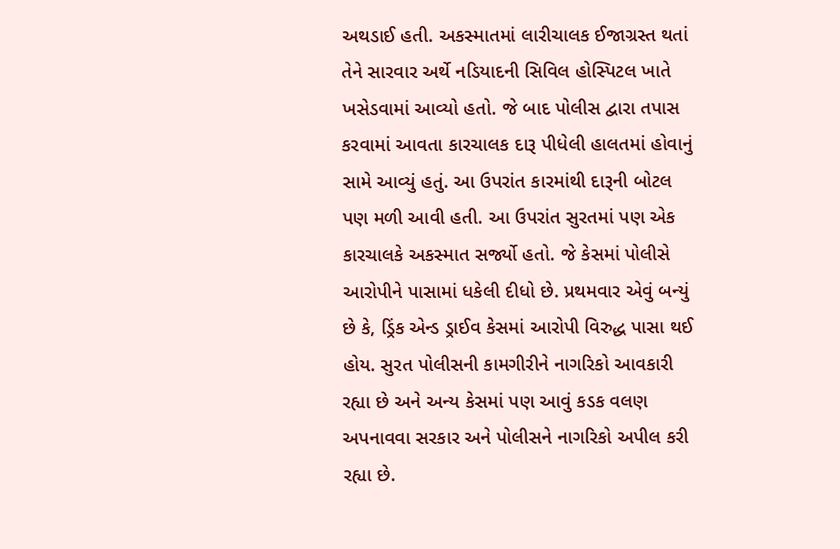અથડાઈ હતી. અકસ્માતમાં લારીચાલક ઈજાગ્રસ્ત થતાં તેને સારવાર અર્થે નડિયાદની સિવિલ હોસ્પિટલ ખાતે ખસેડવામાં આવ્યો હતો. જે બાદ પોલીસ દ્વારા તપાસ કરવામાં આવતા કારચાલક દારૂ પીધેલી હાલતમાં હોવાનું સામે આવ્યું હતું. આ ઉપરાંત કારમાંથી દારૂની બોટલ પણ મળી આવી હતી. આ ઉપરાંત સુરતમાં પણ એક કારચાલકે અકસ્માત સર્જ્યો હતો. જે કેસમાં પોલીસે આરોપીને પાસામાં ધકેલી દીધો છે. પ્રથમવાર એવું બન્યું છે કે, ડ્રિંક એન્ડ ડ્રાઈવ કેસમાં આરોપી વિરુદ્ધ પાસા થઈ હોય. સુરત પોલીસની કામગીરીને નાગરિકો આવકારી રહ્યા છે અને અન્ય કેસમાં પણ આવું કડક વલણ અપનાવવા સરકાર અને પોલીસને નાગરિકો અપીલ કરી રહ્યા છે.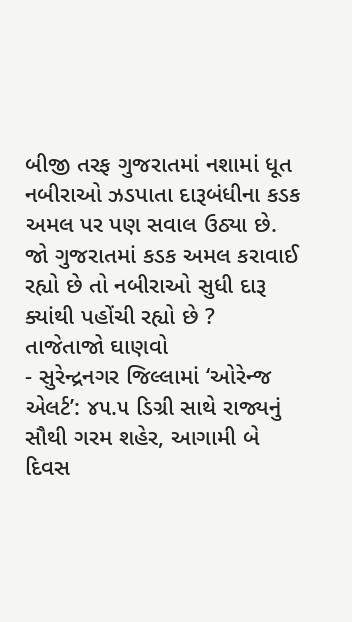બીજી તરફ ગુજરાતમાં નશામાં ધૂત નબીરાઓ ઝડપાતા દારૂબંધીના કડક અમલ પર પણ સવાલ ઉઠ્યા છે. જો ગુજરાતમાં કડક અમલ કરાવાઈ રહ્યો છે તો નબીરાઓ સુધી દારૂ ક્યાંથી પહોંચી રહ્યો છે ?
તાજેતાજો ઘાણવો
- સુરેન્દ્રનગર જિલ્લામાં ‘ઓરેન્જ એલર્ટ’: ૪૫.૫ ડિગ્રી સાથે રાજ્યનું સૌથી ગરમ શહેર, આગામી બે દિવસ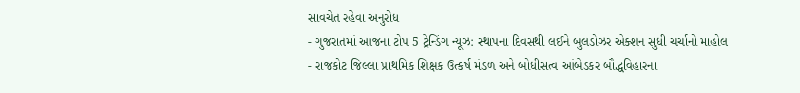સાવચેત રહેવા અનુરોધ
- ગુજરાતમાં આજના ટોપ 5 ટ્રેન્ડિંગ ન્યૂઝ: સ્થાપના દિવસથી લઈને બુલડોઝર એક્શન સુધી ચર્ચાનો માહોલ
- રાજકોટ જિલ્લા પ્રાથમિક શિક્ષક ઉત્કર્ષ મંડળ અને બોધીસત્વ આંબેડકર બૌદ્ધવિહારના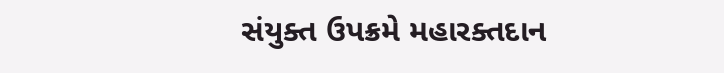સંયુક્ત ઉપક્રમે મહારક્તદાન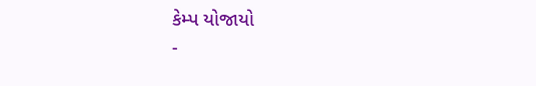કેમ્પ યોજાયો
-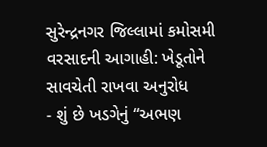સુરેન્દ્રનગર જિલ્લામાં કમોસમી વરસાદની આગાહી: ખેડૂતોને સાવચેતી રાખવા અનુરોધ
- શું છે ખડગેનું “અભણ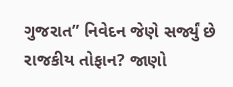ગુજરાત” નિવેદન જેણે સર્જ્યું છે રાજકીય તોફાન? જાણો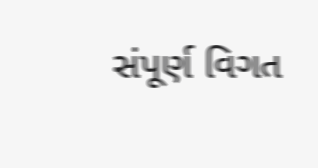સંપૂર્ણ વિગત